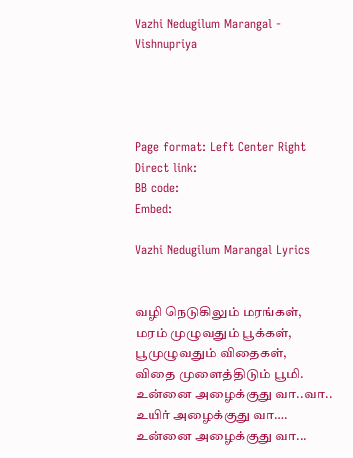Vazhi Nedugilum Marangal - Vishnupriya




Page format: Left Center Right
Direct link:
BB code:
Embed:

Vazhi Nedugilum Marangal Lyrics


வழி நெடுகிலும் மரங்கள்,
மரம் முழுவதும் பூக்கள்,
பூமுழுவதும் விதைகள்,
விதை முளைத்திடும் பூமி.
உன்னை அழைக்குது வா..வா..
உயிர் அழைக்குது வா….
உன்னை அழைக்குது வா...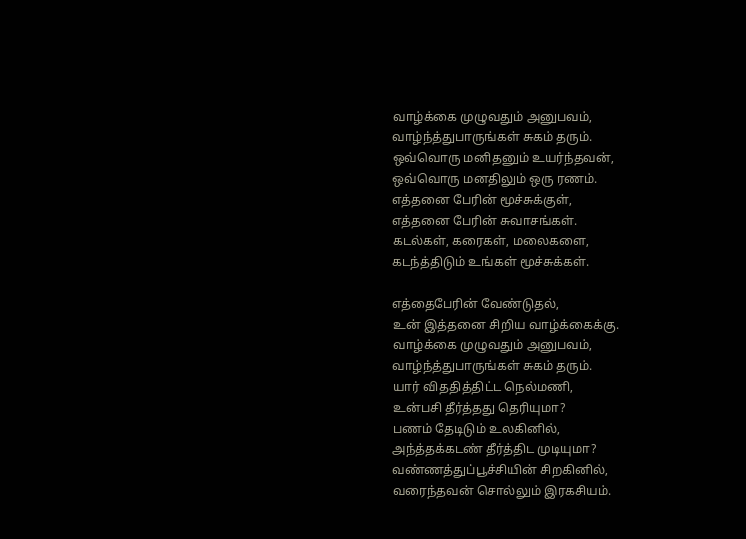வாழ்க்கை முழுவதும் அனுபவம்,
வாழ்ந்த்துபாருங்கள் சுகம் தரும்.
ஒவ்வொரு மனிதனும் உயர்ந்தவன்,
ஒவ்வொரு மனதிலும் ஒரு ரணம்.
எத்தனை பேரின் மூச்சுக்குள்,
எத்தனை பேரின் சுவாசங்கள்.
கடல்கள், கரைகள், மலைகளை,
கடந்த்திடும் உங்கள் மூச்சுக்கள்.

எத்தைபேரின் வேண்டுதல்,
உன் இத்தனை சிறிய வாழ்க்கைக்கு.
வாழ்க்கை முழுவதும் அனுபவம்,
வாழ்ந்த்துபாருங்கள் சுகம் தரும்.
யார் விததித்திட்ட நெல்மணி,
உன்பசி தீர்த்தது தெரியுமா?
பணம் தேடிடும் உலகினில்,
அந்த்தக்கடண் தீர்த்திட முடியுமா?
வண்ணத்துப்பூச்சியின் சிறகினில்,
வரைந்தவன் சொல்லும் இரகசியம்.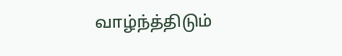வாழ்ந்த்திடும்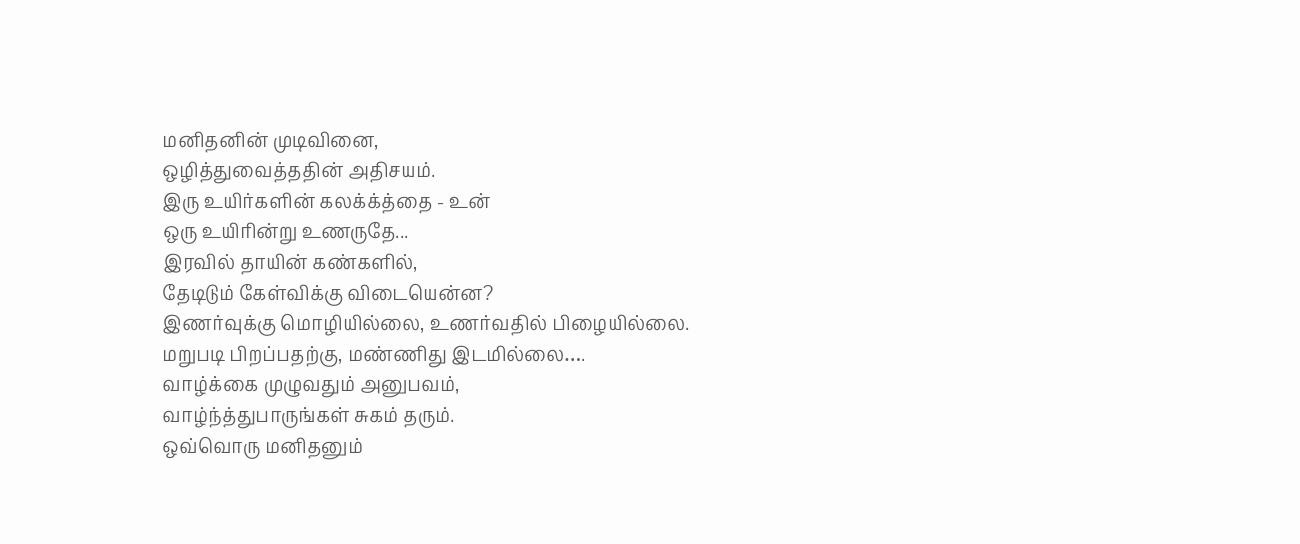மனிதனின் முடிவினை,
ஒழித்துவைத்ததின் அதிசயம்.
இரு உயிர்களின் கலக்க்த்தை - உன்
ஒரு உயிரின்று உணருதே...
இரவில் தாயின் கண்களில்,
தேடிடும் கேள்விக்கு விடையென்ன?
இணர்வுக்கு மொழியில்லை, உணர்வதில் பிழையில்லை.
மறுபடி பிறப்பதற்கு, மண்ணிது இடமில்லை….
வாழ்க்கை முழுவதும் அனுபவம்,
வாழ்ந்த்துபாருங்கள் சுகம் தரும்.
ஒவ்வொரு மனிதனும்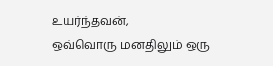உயர்ந்தவன்,
ஒவ்வொரு மனதிலும் ஒரு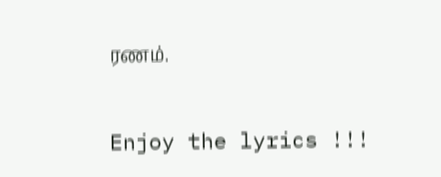ரணம்.

Enjoy the lyrics !!!